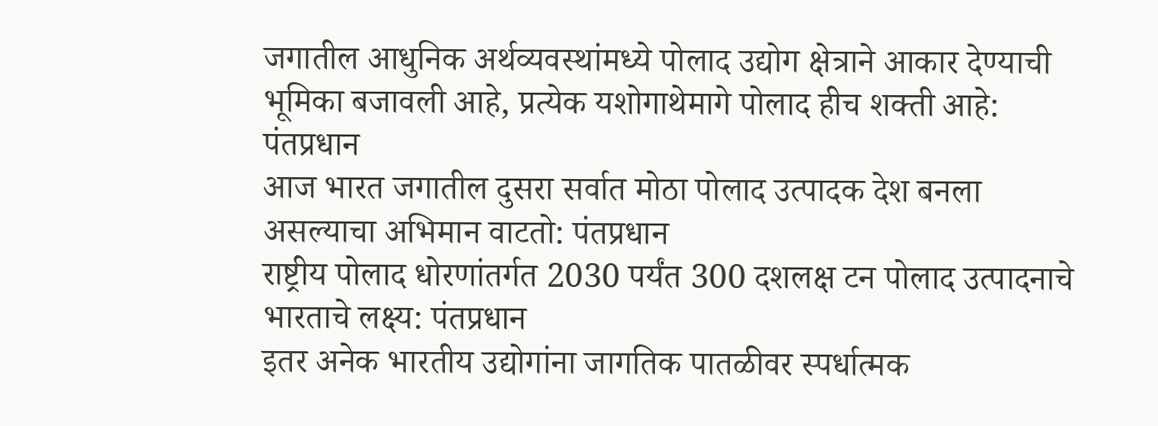जगातील आधुनिक अर्थव्यवस्थांमध्ये पोलाद उद्योग क्षेत्राने आकार देण्याची भूमिका बजावली आहे, प्रत्येक यशोगाथेमागे पोलाद हीच शक्ती आहे: पंतप्रधान
आज भारत जगातील दुसरा सर्वात मोठा पोलाद उत्पादक देश बनला असल्याचा अभिमान वाटतो: पंतप्रधान
राष्ट्रीय पोलाद धोरणांतर्गत 2030 पर्यंत 300 दशलक्ष टन पोलाद उत्पादनाचे भारताचे लक्ष्य: पंतप्रधान
इतर अनेक भारतीय उद्योगांना जागतिक पातळीवर स्पर्धात्मक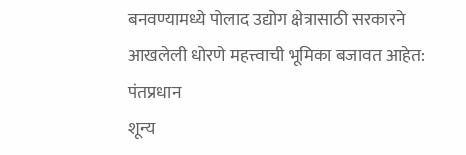बनवण्यामध्ये पोलाद उद्योग क्षेत्रासाठी सरकारने आखलेली धोरणे महत्त्वाची भूमिका बजावत आहेत: पंतप्रधान
शून्य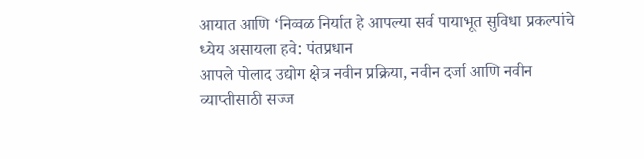आयात आणि ‘निव्वळ निर्यात हे आपल्या सर्व पायाभूत सुविधा प्रकल्पांचे ध्येय असायला हवे: पंतप्रधान
आपले पोलाद उद्योग क्षेत्र नवीन प्रक्रिया, नवीन दर्जा आणि नवीन व्याप्तीसाठी सज्ज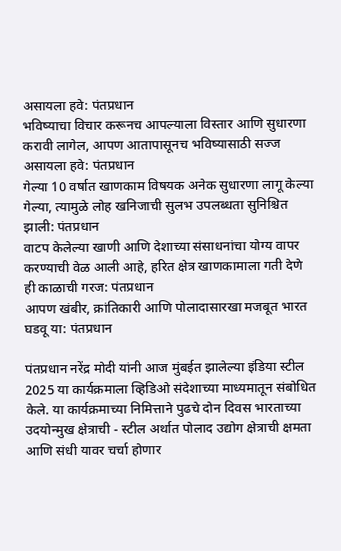असायला हवे: पंतप्रधान
भविष्याचा विचार करूनच आपल्याला विस्तार आणि सुधारणा करावी लागेल, आपण आतापासूनच भविष्यासाठी सज्ज असायला हवे: पंतप्रधान
गेल्या 10 वर्षात खाणकाम विषयक अनेक सुधारणा लागू केल्या गेल्या, त्यामुळे लोह खनिजाची सुलभ उपलब्धता सुनिश्चित झाली: पंतप्रधान
वाटप केलेल्या खाणी आणि देशाच्या संसाधनांचा योग्य वापर करण्याची वेळ आली आहे, हरित क्षेत्र खाणकामाला गती देणे ही काळाची गरज: पंतप्रधान
आपण खंबीर, क्रांतिकारी आणि पोलादासारखा मजबूत भारत घडवू या: पंतप्रधान

पंतप्रधान नरेंद्र मोदी यांनी आज मुंबईत झालेल्या इंडिया स्टील 2025 या कार्यक्रमाला व्हिडिओ संदेशाच्या माध्यमातून संबोधित केले. या कार्यक्रमाच्या निमित्ताने पुढचे दोन दिवस भारताच्या उदयोन्मुख क्षेत्राची - स्टील अर्थात पोलाद उद्योग क्षेत्राची क्षमता आणि संधी यावर चर्चा होणार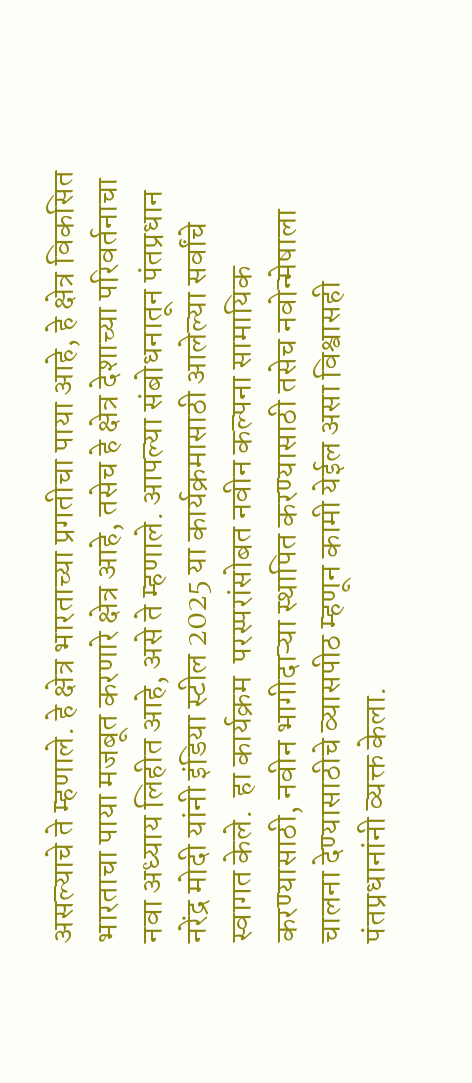असल्याचे ते म्हणाले. हे क्षेत्र भारताच्या प्रगतीचा पाया आहे, हे क्षेत्र विकसित भारताचा पाया मजबूत करणारे क्षेत्र आहे, तसेच हे क्षेत्र देशाच्या परिवर्तनाचा नवा अध्याय लिहीत आहे, असे ते म्हणाले. आपल्या संबोधनातून पंतप्रधान नरेंद्र मोदी यांनी इंडिया स्टील 2025 या कार्यक्रमासाठी आलेल्या सर्वांचे स्वागत केले.  हा कार्यक्रम  परस्परांसोबत नवीन कल्पना सामायिक करण्यासाठी, नवीन भागीदाऱ्या स्थापित करण्यासाठी तसेच नवोन्मेषाला चालना देण्यासाठीचे व्यासपीठ म्हणून कामी येईल असा विश्वासही पंतप्रधानांनी व्यक्त केला.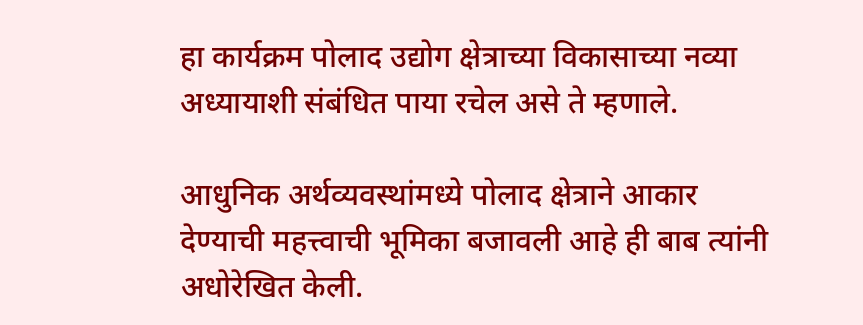हा कार्यक्रम पोलाद उद्योग क्षेत्राच्या विकासाच्या नव्या अध्यायाशी संबंधित पाया रचेल असे ते म्हणाले.

आधुनिक अर्थव्यवस्थांमध्ये पोलाद क्षेत्राने आकार  देण्याची महत्त्वाची भूमिका बजावली आहे ही बाब त्यांनी अधोरेखित केली.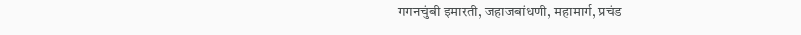गगनचुंबी इमारती, जहाजबांधणी, महामार्ग, प्रचंड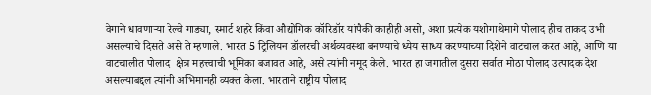वेगाने धावणाऱ्या रेल्वे गाड्या, स्मार्ट शहरे किंवा औद्योगिक कॉरिडॉर यांपैकी काहीही असो, अशा प्रत्येक यशोगाथेमागे पोलाद हीच ताकद उभी असल्याचे दिसते असे ते म्हणाले. भारत 5 ट्रिलियन डॉलरची अर्थव्यवस्था बनण्याचे ध्येय साध्य करण्याच्या दिशेने वाटचाल करत आहे, आणि या वाटचालीत पोलाद  क्षेत्र महत्त्वाची भूमिका बजावत आहे, असे त्यांनी नमूद केले. भारत हा जगातील दुसरा सर्वात मोठा पोलाद उत्पादक देश असल्याबद्दल त्यांनी अभिमानही व्यक्त केला. भारताने राष्ट्रीय पोलाद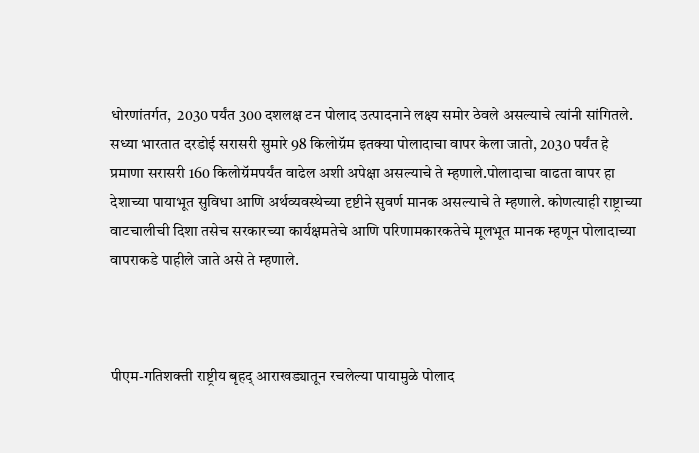धोरणांतर्गत,  2030 पर्यंत 300 दशलक्ष टन पोलाद उत्पादनाने लक्ष्य समोर ठेवले असल्याचे त्यांनी सांगितले. सध्या भारतात दरडोई सरासरी सुमारे 98 किलोग्रॅम इतक्या पोलादाचा वापर केला जातो, 2030 पर्यंत हे प्रमाणा सरासरी 160 किलोग्रॅमपर्यंत वाढेल अशी अपेक्षा असल्याचे ते म्हणाले.पोलादाचा वाढता वापर हा देशाच्या पायाभूत सुविधा आणि अर्थव्यवस्थेच्या दृष्टीने सुवर्ण मानक असल्याचे ते म्हणाले. कोणत्याही राष्ट्राच्या वाटचालीची दिशा तसेच सरकारच्या कार्यक्षमतेचे आणि परिणामकारकतेचे मूलभूत मानक म्हणून पोलादाच्या वापराकडे पाहीले जाते असे ते म्हणाले.



पीएम-गतिशक्ती राष्ट्रीय बृहद् आराखड्यातून रचलेल्या पायामुळे पोलाद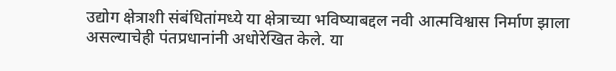उद्योग क्षेत्राशी संबंधितांमध्ये या क्षेत्राच्या भविष्याबद्दल नवी आत्मविश्वास निर्माण झाला असल्याचेही पंतप्रधानांनी अधोरेखित केले. या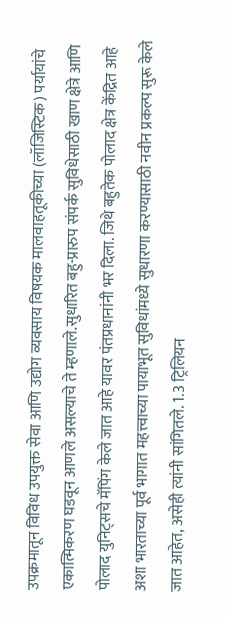उपक्रमातून विविध उपयुक्त सेवा आणि उद्योग व्यवसाय विषयक मालवाहतूकीच्या (लॉजिस्टिक) पर्यायांचे एकात्मिकरण घडवून आणले असल्याचे ते म्हणाले.सुधारित बहु-प्रारुप संपर्क सुविधेसाठी खाण क्षेत्रे आणि पोलाद युनिट्सचे मॅपिंग केले जात आहे यावर पंतप्रधानांनी भर दिला. जिथे बहुतेक पोलाद क्षेत्र केंद्रित आहे अशा भारताच्या पूर्व भागात महत्त्वाच्या पायाभूत सुविधांमध्ये सुधारणा करण्यासाठी नवीन प्रकल्प सुरू केले जात आहेत, असेही त्यांनी सांगितले. 1.3 ट्रिलियन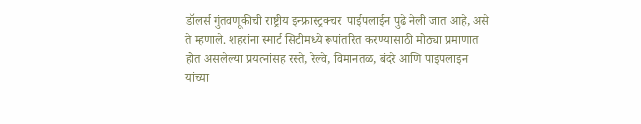डॉलर्स गुंतवणूकीची राष्ट्रीय इन्फ्रास्ट्रक्चर  पाईपलाईन पुढे नेली जात आहे, असे ते म्हणाले. शहरांना स्मार्ट सिटीमध्ये रूपांतरित करण्यासाठी मोठ्या प्रमाणात होत असलेल्या प्रयत्नांसह रस्ते, रेल्वे, विमानतळ, बंदरे आणि पाइपलाइन यांच्या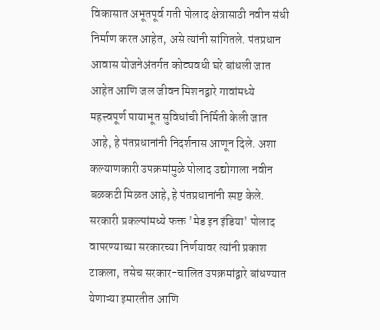विकासात अभूतपूर्व गती पोलाद क्षेत्रासाठी नवीन संधी निर्माण करत आहेत, असे त्यांनी सांगितले. पंतप्रधान आवास योजनेअंतर्गत कोट्यवधी घरे बांधली जात आहेत आणि जल जीवन मिशनद्वारे गावांमध्ये महत्त्वपूर्ण पायाभूत सुविधांची निर्मिती केली जात आहे, हे पंतप्रधानांनी निदर्शनास आणून दिले. अशा कल्याणकारी उपक्रमांमुळे पोलाद उद्योगाला नवीन बळकटी मिळत आहे, हे पंतप्रधानांनी स्पष्ट केले. सरकारी प्रकल्पांमध्ये फक्त 'मेड इन इंडिया' पोलाद वापरण्याच्या सरकारच्या निर्णयावर त्यांनी प्रकाश टाकला, तसेच सरकार-चालित उपक्रमांद्वारे बांधण्यात येणाऱ्या इमारतीत आणि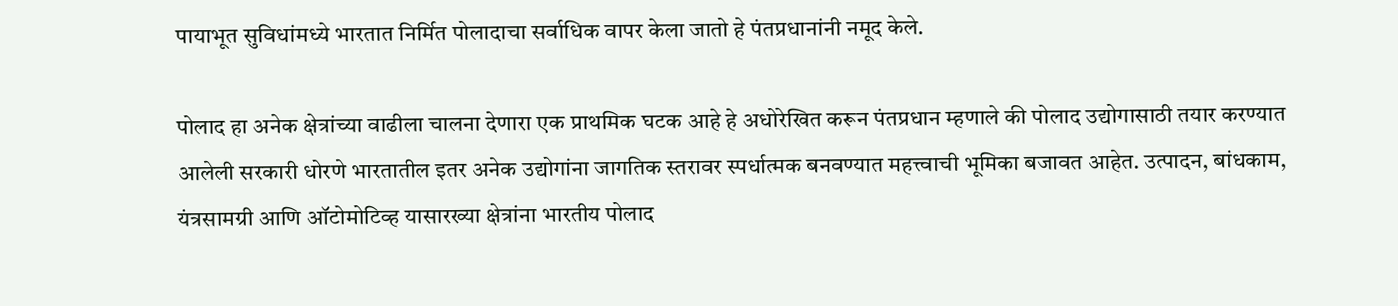पायाभूत सुविधांमध्ये भारतात निर्मित पोलादाचा सर्वाधिक वापर केला जातो हे पंतप्रधानांनी नमूद केले.

पोलाद हा अनेक क्षेत्रांच्या वाढीला चालना देणारा एक प्राथमिक घटक आहे हे अधोरेखित करून पंतप्रधान म्हणाले की पोलाद उद्योगासाठी तयार करण्यात आलेली सरकारी धोरणे भारतातील इतर अनेक उद्योगांना जागतिक स्तरावर स्पर्धात्मक बनवण्यात महत्त्वाची भूमिका बजावत आहेत. उत्पादन, बांधकाम, यंत्रसामग्री आणि ऑटोमोटिव्ह यासारख्या क्षेत्रांना भारतीय पोलाद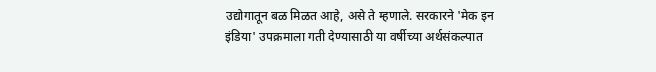उद्योगातून बळ मिळत आहे, असे ते म्हणाले. सरकारने 'मेक इन इंडिया' उपक्रमाला गती देण्यासाठी या वर्षीच्या अर्थसंकल्पात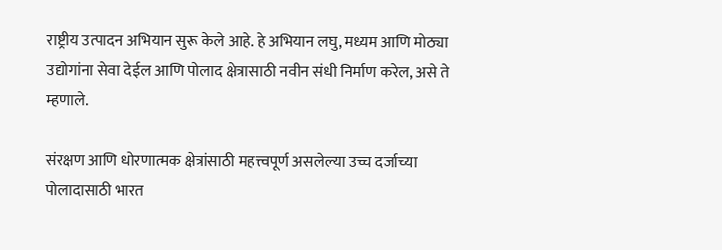राष्ट्रीय उत्पादन अभियान सुरू केले आहे. हे अभियान लघु, मध्यम आणि मोठ्या उद्योगांना सेवा देईल आणि पोलाद क्षेत्रासाठी नवीन संधी निर्माण करेल, असे ते म्हणाले.

संरक्षण आणि धोरणात्मक क्षेत्रांसाठी महत्त्वपूर्ण असलेल्या उच्च दर्जाच्या पोलादासाठी भारत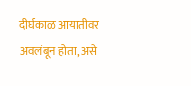दीर्घकाळ आयातीवर अवलंबून होता, असे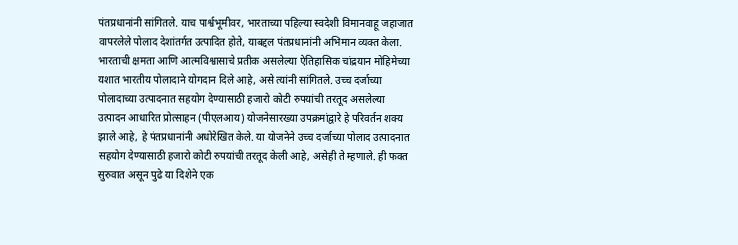पंतप्रधानांनी सांगितले. याच पार्श्वभूमीवर, भारताच्या पहिल्या स्वदेशी विमानवाहू जहाजात वापरलेले पोलाद देशांतर्गत उत्पादित होते, याबद्दल पंतप्रधानांनी अभिमान व्यक्त केला. भारताची क्षमता आणि आत्मविश्वासाचे प्रतीक असलेल्या ऐतिहासिक चांद्रयान मोहिमेच्या यशात भारतीय पोलादाने योगदान दिले आहे, असे त्यांनी सांगितले. उच्च दर्जाच्या पोलादाच्या उत्पादनात सहयोग देण्यासाठी हजारो कोटी रुपयांची तरतूद असलेल्या उत्पादन आधारित प्रोत्साहन (पीएलआय) योजनेसारख्या उपक्रमांद्वारे हे परिवर्तन शक्य झाले आहे, हे पंतप्रधानांनी अधोरेखित केले. या योजनेने उच्च दर्जाच्या पोलाद उत्पादनात सहयोग देण्यासाठी हजारो कोटी रुपयांची तरतूद केली आहे, असेही ते म्हणाले. ही फक्त सुरुवात असून पुढे या दिशेने एक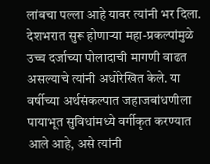लांबचा पल्ला आहे यावर त्यांनी भर दिला. देशभरात सुरू होणाऱ्या महा-प्रकल्पांमुळे उच्च दर्जाच्या पोलादाची मागणी वाढत असल्याचे त्यांनी अधोरेखित केले. या वर्षीच्या अर्थसंकल्पात जहाजबांधणीला पायाभूत सुविधांमध्ये वर्गीकृत करण्यात आले आहे, असे त्यांनी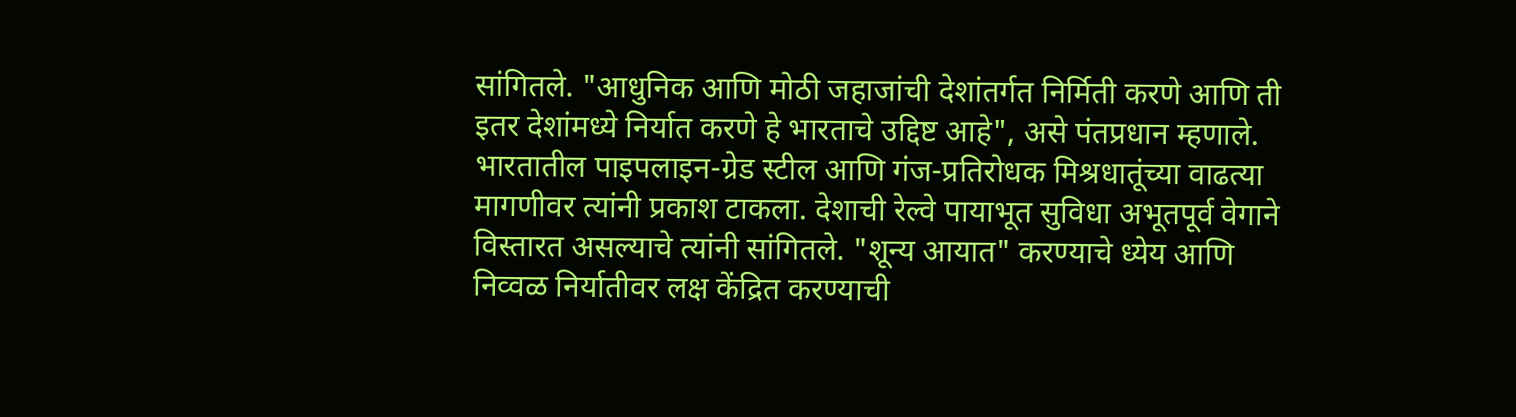सांगितले. "आधुनिक आणि मोठी जहाजांची देशांतर्गत निर्मिती करणे आणि ती इतर देशांमध्ये निर्यात करणे हे भारताचे उद्दिष्ट आहे", असे पंतप्रधान म्हणाले. भारतातील पाइपलाइन-ग्रेड स्टील आणि गंज-प्रतिरोधक मिश्रधातूंच्या वाढत्या मागणीवर त्यांनी प्रकाश टाकला. देशाची रेल्वे पायाभूत सुविधा अभूतपूर्व वेगाने विस्तारत असल्याचे त्यांनी सांगितले. "शून्य आयात" करण्याचे ध्येय आणि निव्वळ निर्यातीवर लक्ष केंद्रित करण्याची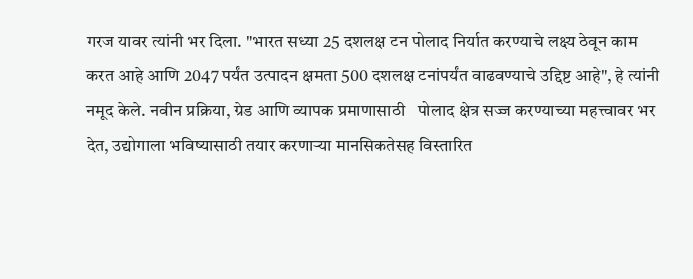गरज यावर त्यांनी भर दिला. "भारत सध्या 25 दशलक्ष टन पोलाद निर्यात करण्याचे लक्ष्य ठेवून काम करत आहे आणि 2047 पर्यंत उत्पादन क्षमता 500 दशलक्ष टनांपर्यंत वाढवण्याचे उद्दिष्ट आहे", हे त्यांनी नमूद केले. नवीन प्रक्रिया, ग्रेड आणि व्यापक प्रमाणासाठी   पोलाद क्षेत्र सज्ज करण्याच्या महत्त्वावर भर देत, उद्योगाला भविष्यासाठी तयार करणाऱ्या मानसिकतेसह विस्तारित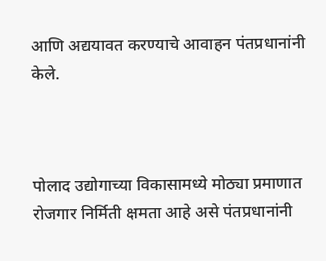आणि अद्ययावत करण्याचे आवाहन पंतप्रधानांनी केले.



पोलाद उद्योगाच्या विकासामध्ये मोठ्या प्रमाणात रोजगार निर्मिती क्षमता आहे असे पंतप्रधानांनी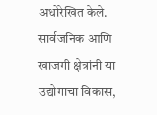अधोरेखित केले. सार्वजनिक आणि खाजगी क्षेत्रांनी या उद्योगाचा विकास,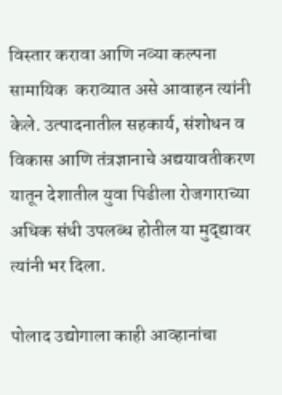विस्तार करावा आणि नव्या कल्पना सामायिक  कराव्यात असे आवाहन त्यांनी केले. उत्पादनातील सहकार्य, संशोधन व विकास आणि तंत्रज्ञानाचे अद्ययावतीकरण यातून देशातील युवा पिढीला रोजगाराच्या अधिक संधी उपलब्ध होतील या मुद्द्यावर त्यांनी भर दिला.

पोलाद उद्योगाला काही आव्हानांचा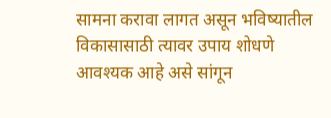सामना करावा लागत असून भविष्यातील विकासासाठी त्यावर उपाय शोधणे आवश्यक आहे असे सांगून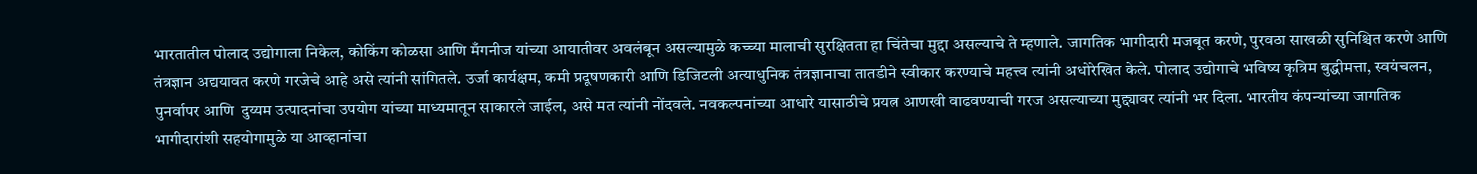भारतातील पोलाद उद्योगाला निकेल, कोकिंग कोळसा आणि मँगनीज यांच्या आयातीवर अवलंबून असल्यामुळे कच्च्या मालाची सुरक्षितता हा चिंतेचा मुद्दा असल्याचे ते म्हणाले. जागतिक भागीदारी मजबूत करणे, पुरवठा साखळी सुनिश्चित करणे आणि तंत्रज्ञान अद्ययावत करणे गरजेचे आहे असे त्यांनी सांगितले. उर्जा कार्यक्षम, कमी प्रदूषणकारी आणि डिजिटली अत्याधुनिक तंत्रज्ञानाचा तातडीने स्वीकार करण्याचे महत्त्व त्यांनी अधोरेखित केले. पोलाद उद्योगाचे भविष्य कृत्रिम बुद्धीमत्ता, स्वयंचलन, पुनर्वापर आणि  दुय्यम उत्पादनांचा उपयोग यांच्या माध्यमातून साकारले जाईल, असे मत त्यांनी नोंदवले. नवकल्पनांच्या आधारे यासाठीचे प्रयत्न आणखी वाढवण्याची गरज असल्याच्या मुद्द्यावर त्यांनी भर दिला. भारतीय कंपन्यांच्या जागतिक भागीदारांशी सहयोगामुळे या आव्हानांचा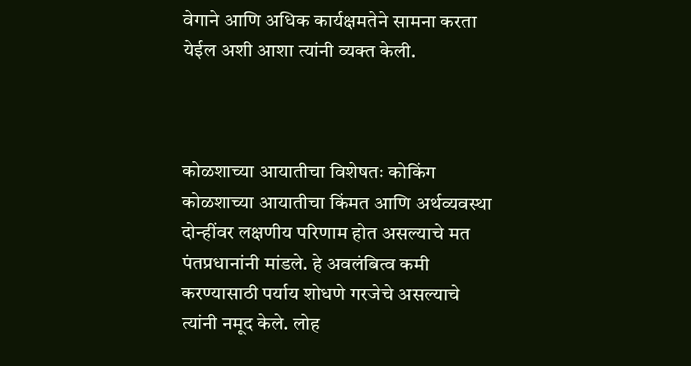वेगाने आणि अधिक कार्यक्षमतेने सामना करता येईल अशी आशा त्यांनी व्यक्त केली.



कोळशाच्या आयातीचा विशेषतः कोकिंग कोळशाच्या आयातीचा किंमत आणि अर्थव्यवस्था दोन्हींवर लक्षणीय परिणाम होत असल्याचे मत पंतप्रधानांनी मांडले. हे अवलंबित्व कमी करण्यासाठी पर्याय शोधणे गरजेचे असल्याचे त्यांनी नमूद केले. लोह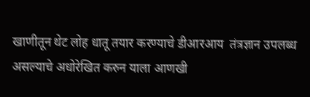खाणीतून थेट लोह धातू तयार करण्याचे डीआरआय  तंत्रज्ञान उपलब्ध असल्याचे अधोरेखित करुन याला आणखी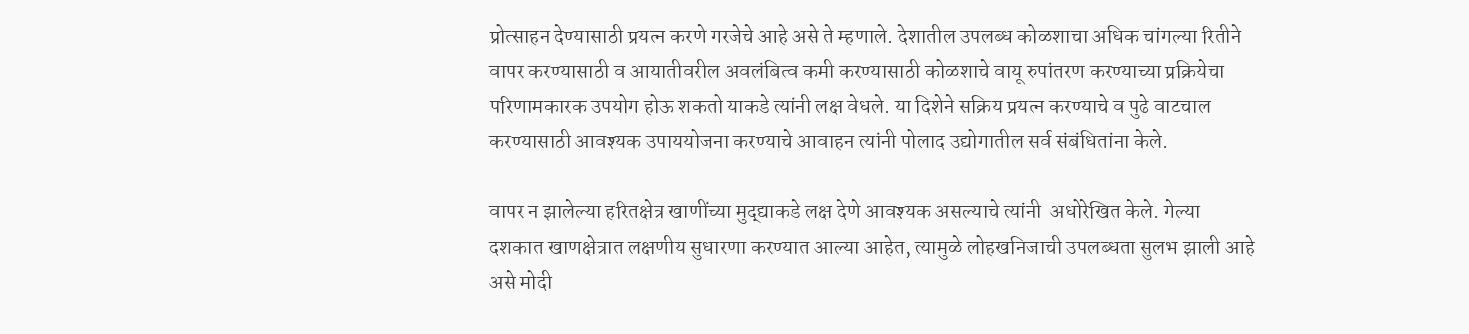प्रोत्साहन देण्यासाठी प्रयत्न करणे गरजेचे आहे असे ते म्हणाले. देशातील उपलब्ध कोळशाचा अधिक चांगल्या रितीने वापर करण्यासाठी व आयातीवरील अवलंबित्व कमी करण्यासाठी कोळशाचे वायू रुपांतरण करण्याच्या प्रक्रियेचा परिणामकारक उपयोग होऊ शकतो याकडे त्यांनी लक्ष वेधले. या दिशेने सक्रिय प्रयत्न करण्याचे व पुढे वाटचाल करण्यासाठी आवश्यक उपाययोजना करण्याचे आवाहन त्यांनी पोलाद उद्योगातील सर्व संबंधितांना केले.

वापर न झालेल्या हरितक्षेत्र खाणींच्या मुद्द्याकडे लक्ष देणे आवश्यक असल्याचे त्यांनी  अधोरेखित केले. गेल्या दशकात खाणक्षेत्रात लक्षणीय सुधारणा करण्यात आल्या आहेत, त्यामुळे लोहखनिजाची उपलब्धता सुलभ झाली आहे असे मोदी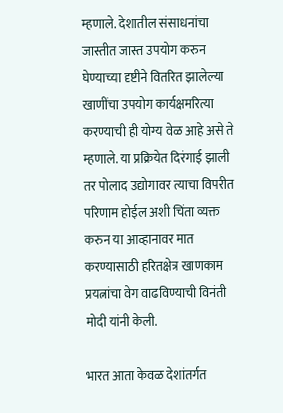म्हणाले. देशातील संसाधनांचा जास्तीत जास्त उपयोग करुन घेण्याच्या दृष्टीने वितरित झालेल्या खाणींचा उपयोग कार्यक्षमरित्या करण्याची ही योग्य वेळ आहे असे ते म्हणाले. या प्रक्रियेत दिरंगाई झाली तर पोलाद उद्योगावर त्याचा विपरीत परिणाम होईल अशी चिंता व्यक्त करुन या आव्हानावर मात करण्यासाठी हरितक्षेत्र खाणकाम प्रयत्नांचा वेग वाढविण्याची विनंती मोदी यांनी केली.

भारत आता केवळ देशांतर्गत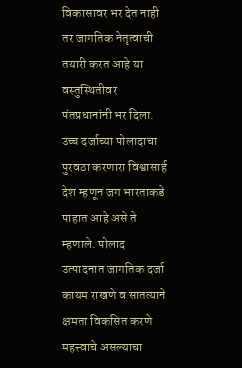विकासावर भर देत नाही तर जागतिक नेतृत्वाची तयारी करत आहे या वस्तुस्थितीवर पंतप्रधानांनी भर दिला. उच्च दर्जाच्या पोलादाचा पुरवठा करणारा विश्वासार्ह देश म्हणून जग भारताकडे पाहात आहे असे ते म्हणाले. पोलाद उत्पादनात जागतिक दर्जा कायम राखणे व सातत्याने क्षमता विकसित करणे महत्त्वाचे असल्याचा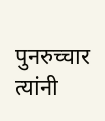पुनरुच्चार त्यांनी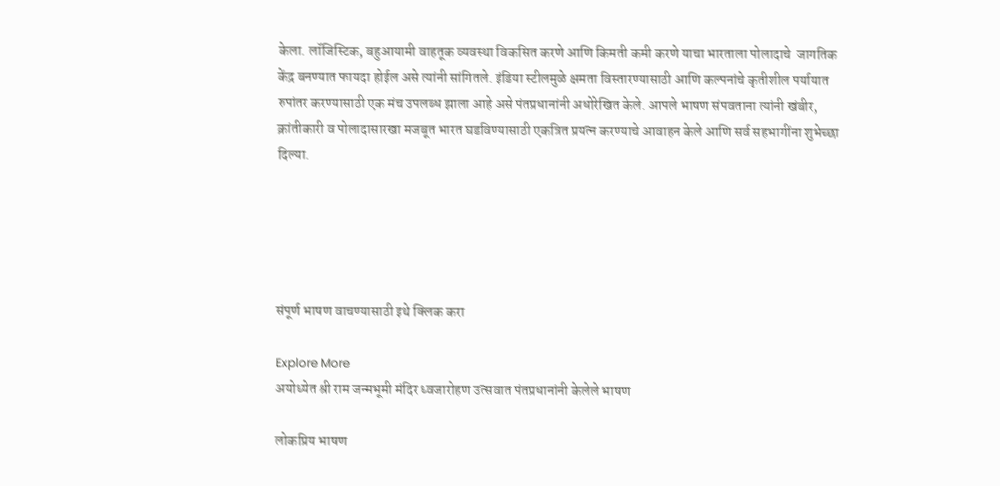केला. लॉजिस्टिक, बहुआयामी वाहतूक व्यवस्था विकसित करणे आणि किमती कमी करणे याचा भारताला पोलादाचे  जागतिक केंद्र बनण्यात फायदा होईल असे त्यांनी सांगितले. इंडिया स्टीलमुळे क्षमता विस्तारण्यासाठी आणि कल्पनांचे कृतीशील पर्यायात रुपांतर करण्यासाठी एक मंच उपलब्ध झाला आहे असे पंतप्रधानांनी अधोरेखित केले. आपले भाषण संपवताना त्यांनी खंबीर, क्रांतीकारी व पोलादासारखा मजबूत भारत घडविण्यासाठी एकत्रित प्रयत्न करण्याचे आवाहन केले आणि सर्व सहभागींना शुभेच्छा दिल्या.





संपूर्ण भाषण वाचण्यासाठी इथे क्लिक करा

Explore More
अयोध्येत श्री राम जन्मभूमी मंदिर ध्वजारोहण उत्सवात पंतप्रधानांनी केलेले भाषण

लोकप्रिय भाषण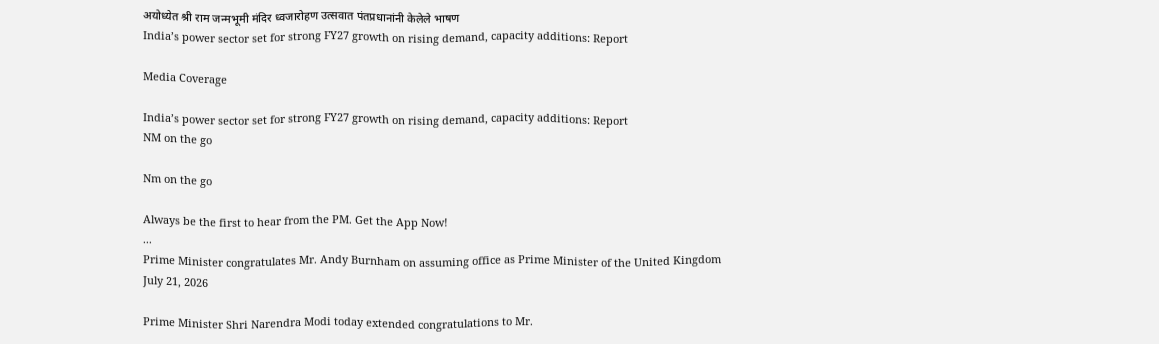अयोध्येत श्री राम जन्मभूमी मंदिर ध्वजारोहण उत्सवात पंतप्रधानांनी केलेले भाषण
India’s power sector set for strong FY27 growth on rising demand, capacity additions: Report

Media Coverage

India’s power sector set for strong FY27 growth on rising demand, capacity additions: Report
NM on the go

Nm on the go

Always be the first to hear from the PM. Get the App Now!
...
Prime Minister congratulates Mr. Andy Burnham on assuming office as Prime Minister of the United Kingdom
July 21, 2026

Prime Minister Shri Narendra Modi today extended congratulations to Mr.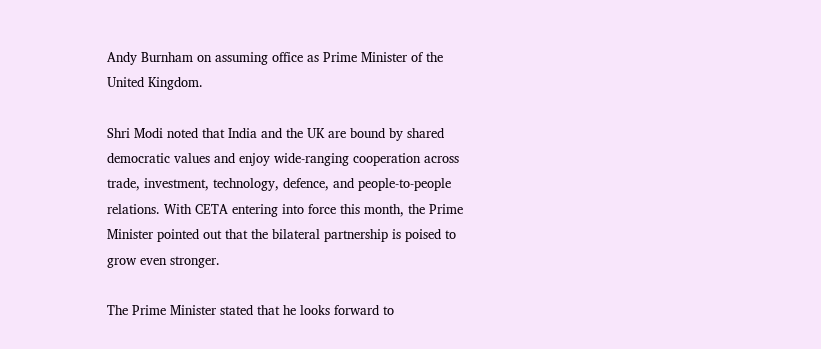Andy Burnham on assuming office as Prime Minister of the United Kingdom.

Shri Modi noted that India and the UK are bound by shared democratic values and enjoy wide-ranging cooperation across trade, investment, technology, defence, and people-to-people relations. With CETA entering into force this month, the Prime Minister pointed out that the bilateral partnership is poised to grow even stronger.

The Prime Minister stated that he looks forward to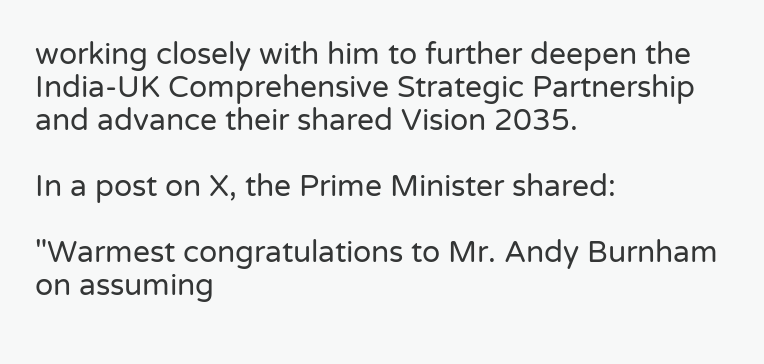working closely with him to further deepen the India-UK Comprehensive Strategic Partnership and advance their shared Vision 2035.

In a post on X, the Prime Minister shared:

"Warmest congratulations to Mr. Andy Burnham on assuming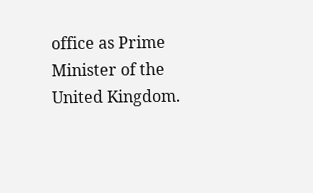office as Prime Minister of the United Kingdom.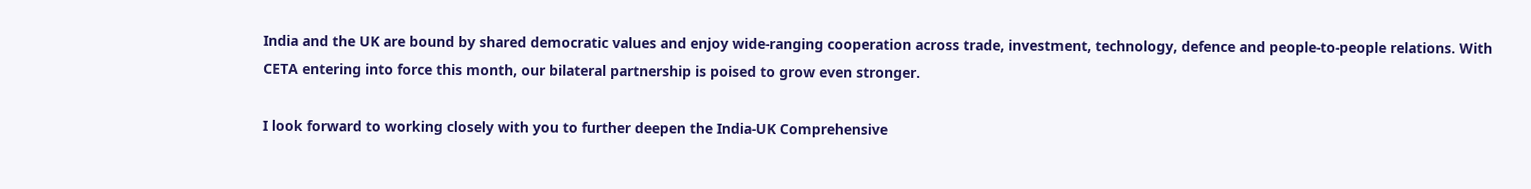India and the UK are bound by shared democratic values and enjoy wide-ranging cooperation across trade, investment, technology, defence and people-to-people relations. With CETA entering into force this month, our bilateral partnership is poised to grow even stronger.

I look forward to working closely with you to further deepen the India-UK Comprehensive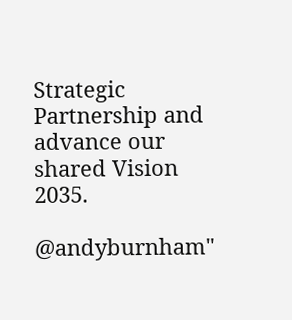Strategic Partnership and advance our shared Vision 2035.

@andyburnham"